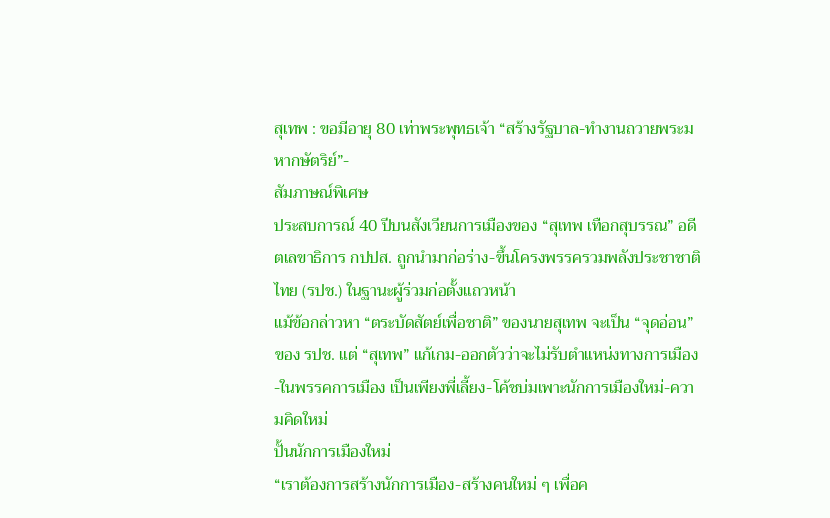สุเทพ : ขอมีอายุ 80 เท่าพระพุทธเจ้า “สร้างรัฐบาล-ทำงานถวายพระมหากษัตริย์”-
สัมภาษณ์พิเศษ
ประสบการณ์ 40 ปีบนสังเวียนการเมืองของ “สุเทพ เทือกสุบรรณ” อดีตเลขาธิการ กปปส. ถูกนำมาก่อร่าง-ขึ้นโครงพรรครวมพลังประชาชาติไทย (รปช.) ในฐานะผู้ร่วมก่อตั้งแถวหน้า
แม้ข้อกล่าวหา “ตระบัดสัตย์เพื่อชาติ” ของนายสุเทพ จะเป็น “จุดอ่อน” ของ รปช. แต่ “สุเทพ” แก้เกม-ออกตัวว่าจะไม่รับตำแหน่งทางการเมือง-ในพรรคการเมือง เป็นเพียงพี่เลี้ยง-โค้ชบ่มเพาะนักการเมืองใหม่-ความคิดใหม่
ปั้นนักการเมืองใหม่
“เราต้องการสร้างนักการเมือง-สร้างคนใหม่ ๆ เพื่อค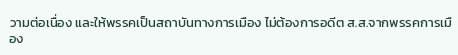วามต่อเนื่อง และให้พรรคเป็นสถาบันทางการเมือง ไม่ต้องการอดีต ส.ส.จากพรรคการเมือง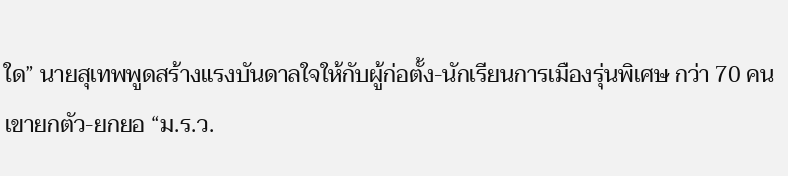ใด” นายสุเทพพูดสร้างแรงบันดาลใจให้กับผู้ก่อตั้ง-นักเรียนการเมืองรุ่นพิเศษ กว่า 70 คน
เขายกตัว-ยกยอ “ม.ร.ว.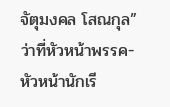จัตุมงคล โสณกุล” ว่าที่หัวหน้าพรรค-หัวหน้านักเรี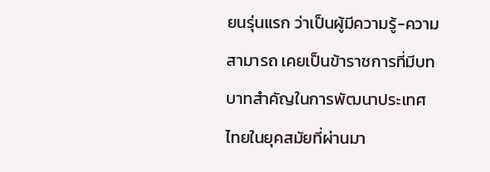ยนรุ่นแรก ว่าเป็นผู้มีความรู้-ความสามารถ เคยเป็นข้าราชการที่มีบทบาทสำคัญในการพัฒนาประเทศไทยในยุคสมัยที่ผ่านมา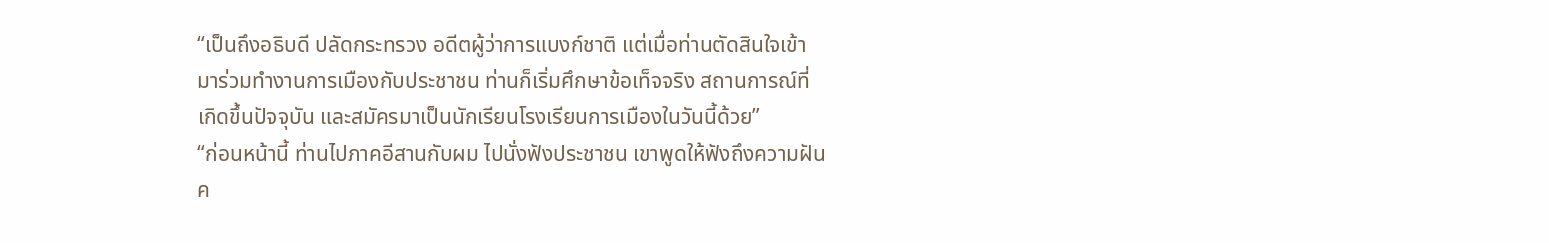“เป็นถึงอธิบดี ปลัดกระทรวง อดีตผู้ว่าการแบงก์ชาติ แต่เมื่อท่านตัดสินใจเข้ามาร่วมทำงานการเมืองกับประชาชน ท่านก็เริ่มศึกษาข้อเท็จจริง สถานการณ์ที่เกิดขึ้นปัจจุบัน และสมัครมาเป็นนักเรียนโรงเรียนการเมืองในวันนี้ด้วย”
“ก่อนหน้านี้ ท่านไปภาคอีสานกับผม ไปนั่งฟังประชาชน เขาพูดให้ฟังถึงความฝัน ค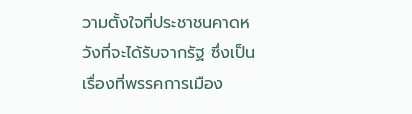วามตั้งใจที่ประชาชนคาดหวังที่จะได้รับจากรัฐ ซึ่งเป็นเรื่องที่พรรคการเมือง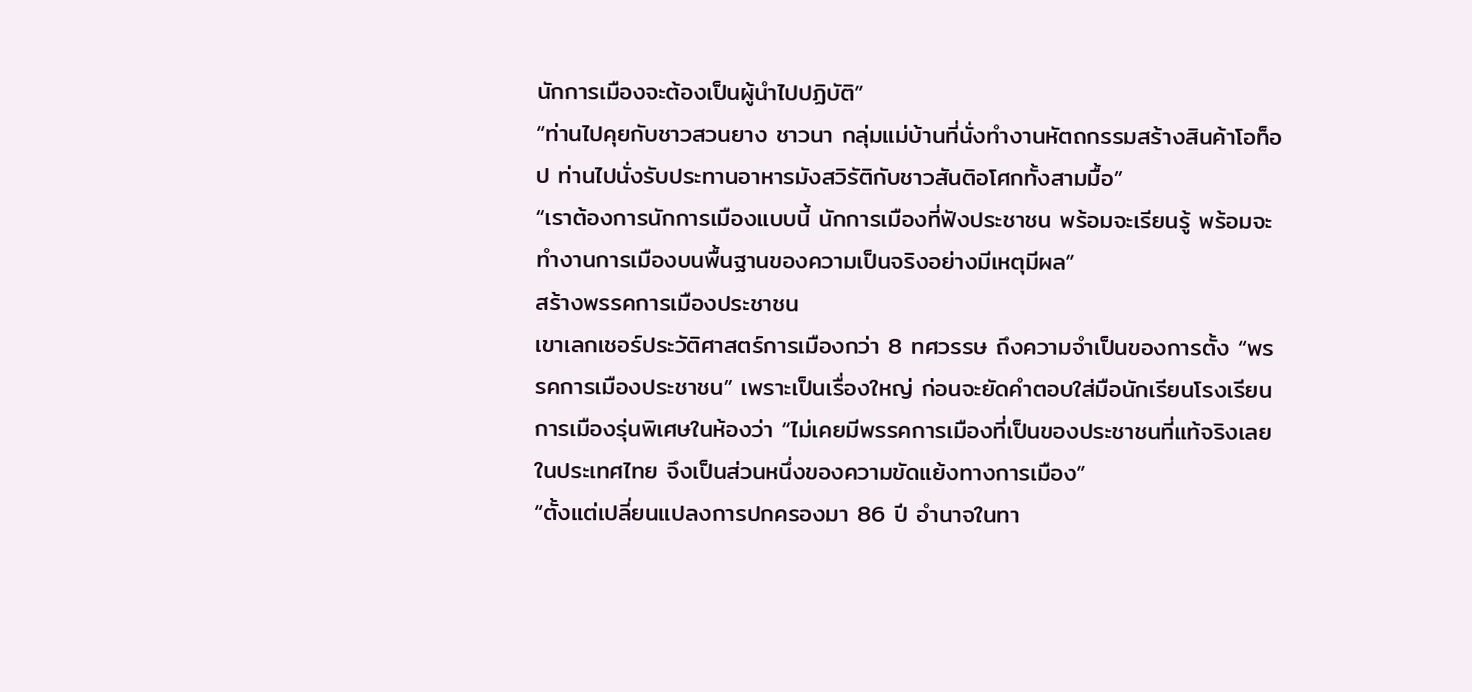นักการเมืองจะต้องเป็นผู้นำไปปฏิบัติ”
“ท่านไปคุยกับชาวสวนยาง ชาวนา กลุ่มแม่บ้านที่นั่งทำงานหัตถกรรมสร้างสินค้าโอท็อป ท่านไปนั่งรับประทานอาหารมังสวิรัติกับชาวสันติอโศกทั้งสามมื้อ”
“เราต้องการนักการเมืองแบบนี้ นักการเมืองที่ฟังประชาชน พร้อมจะเรียนรู้ พร้อมจะทำงานการเมืองบนพื้นฐานของความเป็นจริงอย่างมีเหตุมีผล”
สร้างพรรคการเมืองประชาชน
เขาเลกเชอร์ประวัติศาสตร์การเมืองกว่า 8 ทศวรรษ ถึงความจำเป็นของการตั้ง “พรรคการเมืองประชาชน” เพราะเป็นเรื่องใหญ่ ก่อนจะยัดคำตอบใส่มือนักเรียนโรงเรียนการเมืองรุ่นพิเศษในห้องว่า “ไม่เคยมีพรรคการเมืองที่เป็นของประชาชนที่แท้จริงเลยในประเทศไทย จึงเป็นส่วนหนึ่งของความขัดแย้งทางการเมือง”
“ตั้งแต่เปลี่ยนแปลงการปกครองมา 86 ปี อำนาจในทา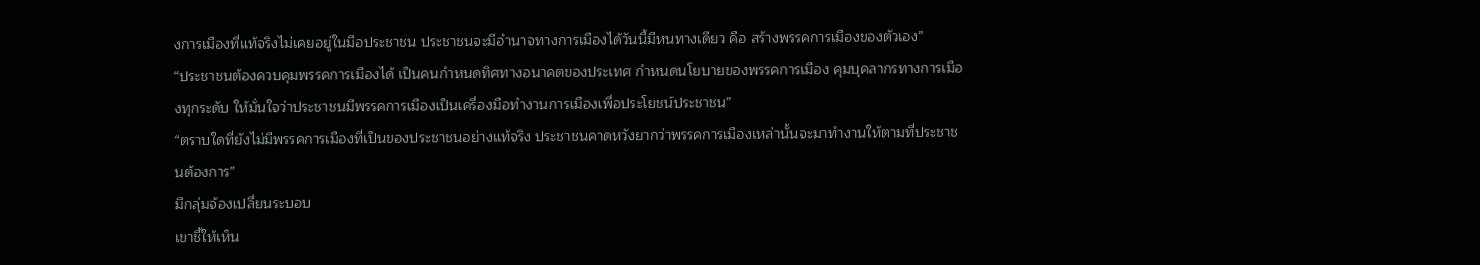งการเมืองที่แท้จริงไม่เคยอยู่ในมือประชาชน ประชาชนจะมีอำนาจทางการเมืองได้วันนี้มีหนทางเดียว คือ สร้างพรรคการเมืองของตัวเอง”
“ประชาชนต้องควบคุมพรรคการเมืองได้ เป็นคนกำหนดทิศทางอนาคตของประเทศ กำหนดนโยบายของพรรคการเมือง คุมบุคลากรทางการเมืองทุกระดับ ให้มั่นใจว่าประชาชนมีพรรคการเมืองเป็นเครื่องมือทำงานการเมืองเพื่อประโยชน์ประชาชน”
“ตราบใดที่ยังไม่มีพรรคการเมืองที่เป็นของประชาชนอย่างแท้จริง ประชาชนคาดหวังยากว่าพรรคการเมืองเหล่านั้นจะมาทำงานให้ตามที่ประชาชนต้องการ”
มีกลุ่มจ้องเปลี่ยนระบอบ
เขาชี้ให้เห็น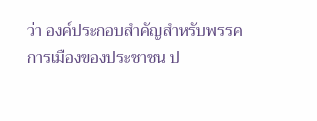ว่า องค์ประกอบสำคัญสำหรับพรรคการเมืองของประชาชน ป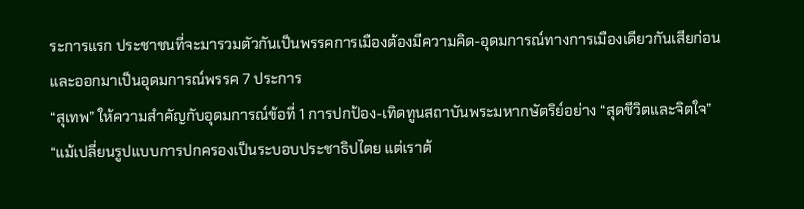ระการแรก ประชาชนที่จะมารวมตัวกันเป็นพรรคการเมืองต้องมีความคิด-อุดมการณ์ทางการเมืองเดียวกันเสียก่อน และออกมาเป็นอุดมการณ์พรรค 7 ประการ
“สุเทพ” ให้ความสำคัญกับอุดมการณ์ข้อที่ 1 การปกป้อง-เทิดทูนสถาบันพระมหากษัตริย์อย่าง “สุดชีวิตและจิตใจ”
“แม้เปลี่ยนรูปแบบการปกครองเป็นระบอบประชาธิปไตย แต่เราต้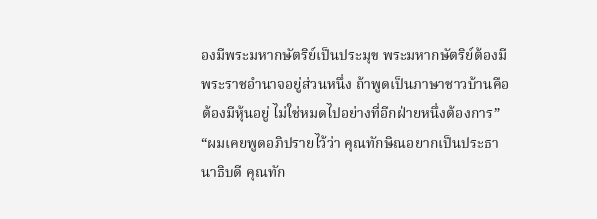องมีพระมหากษัตริย์เป็นประมุข พระมหากษัตริย์ต้องมีพระราชอำนาจอยู่ส่วนหนึ่ง ถ้าพูดเป็นภาษาชาวบ้านคือต้องมีหุ้นอยู่ ไม่ใช่หมดไปอย่างที่อีกฝ่ายหนึ่งต้องการ”
“ผมเคยพูดอภิปรายไว้ว่า คุณทักษิณอยากเป็นประธานาธิบดี คุณทัก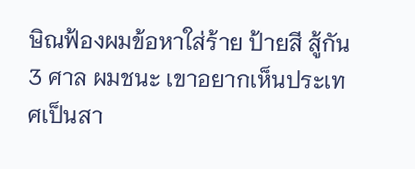ษิณฟ้องผมข้อหาใส่ร้าย ป้ายสี สู้กัน 3 ศาล ผมชนะ เขาอยากเห็นประเทศเป็นสา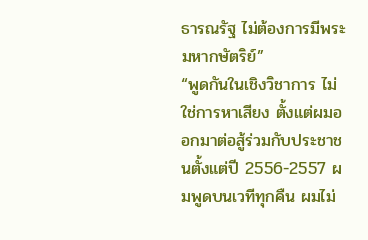ธารณรัฐ ไม่ต้องการมีพระมหากษัตริย์”
“พูดกันในเชิงวิชาการ ไม่ใช่การหาเสียง ตั้งแต่ผมออกมาต่อสู้ร่วมกับประชาชนตั้งแต่ปี 2556-2557 ผมพูดบนเวทีทุกคืน ผมไม่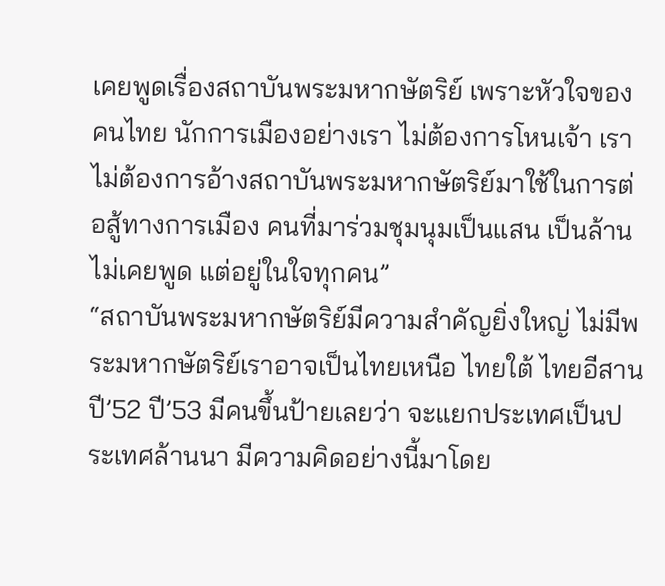เคยพูดเรื่องสถาบันพระมหากษัตริย์ เพราะหัวใจของคนไทย นักการเมืองอย่างเรา ไม่ต้องการโหนเจ้า เราไม่ต้องการอ้างสถาบันพระมหากษัตริย์มาใช้ในการต่อสู้ทางการเมือง คนที่มาร่วมชุมนุมเป็นแสน เป็นล้าน ไม่เคยพูด แต่อยู่ในใจทุกคน”
“สถาบันพระมหากษัตริย์มีความสำคัญยิ่งใหญ่ ไม่มีพระมหากษัตริย์เราอาจเป็นไทยเหนือ ไทยใต้ ไทยอีสาน ปี’52 ปี’53 มีคนขึ้นป้ายเลยว่า จะแยกประเทศเป็นประเทศล้านนา มีความคิดอย่างนี้มาโดย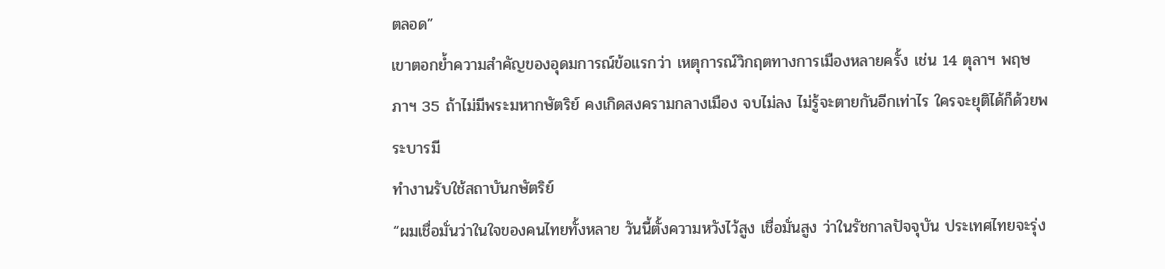ตลอด”
เขาตอกย้ำความสำคัญของอุดมการณ์ข้อแรกว่า เหตุการณ์วิกฤตทางการเมืองหลายครั้ง เช่น 14 ตุลาฯ พฤษภาฯ 35 ถ้าไม่มีพระมหากษัตริย์ คงเกิดสงครามกลางเมือง จบไม่ลง ไม่รู้จะตายกันอีกเท่าไร ใครจะยุติได้ก็ด้วยพระบารมี
ทำงานรับใช้สถาบันกษัตริย์
“ผมเชื่อมั่นว่าในใจของคนไทยทั้งหลาย วันนี้ตั้งความหวังไว้สูง เชื่อมั่นสูง ว่าในรัชกาลปัจจุบัน ประเทศไทยจะรุ่ง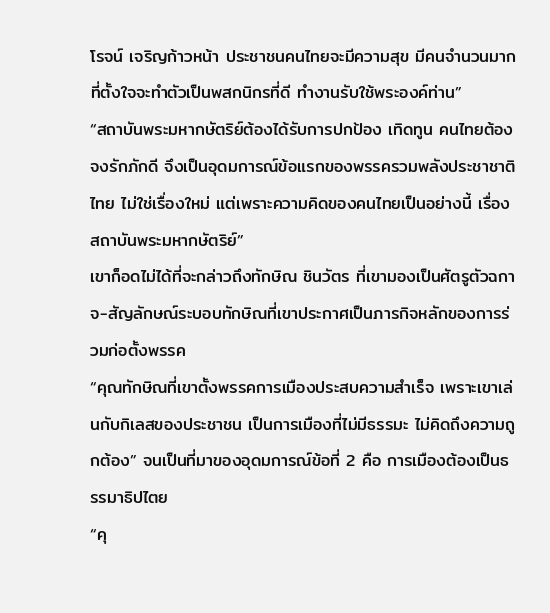โรจน์ เจริญก้าวหน้า ประชาชนคนไทยจะมีความสุข มีคนจำนวนมากที่ตั้งใจจะทำตัวเป็นพสกนิกรที่ดี ทำงานรับใช้พระองค์ท่าน”
“สถาบันพระมหากษัตริย์ต้องได้รับการปกป้อง เทิดทูน คนไทยต้องจงรักภักดี จึงเป็นอุดมการณ์ข้อแรกของพรรครวมพลังประชาชาติไทย ไม่ใช่เรื่องใหม่ แต่เพราะความคิดของคนไทยเป็นอย่างนี้ เรื่องสถาบันพระมหากษัตริย์”
เขาก็อดไม่ได้ที่จะกล่าวถึงทักษิณ ชินวัตร ที่เขามองเป็นศัตรูตัวฉกาจ-สัญลักษณ์ระบอบทักษิณที่เขาประกาศเป็นภารกิจหลักของการร่วมก่อตั้งพรรค
“คุณทักษิณที่เขาตั้งพรรคการเมืองประสบความสำเร็จ เพราะเขาเล่นกับกิเลสของประชาชน เป็นการเมืองที่ไม่มีธรรมะ ไม่คิดถึงความถูกต้อง” จนเป็นที่มาของอุดมการณ์ข้อที่ 2 คือ การเมืองต้องเป็นธรรมาธิปไตย
“คุ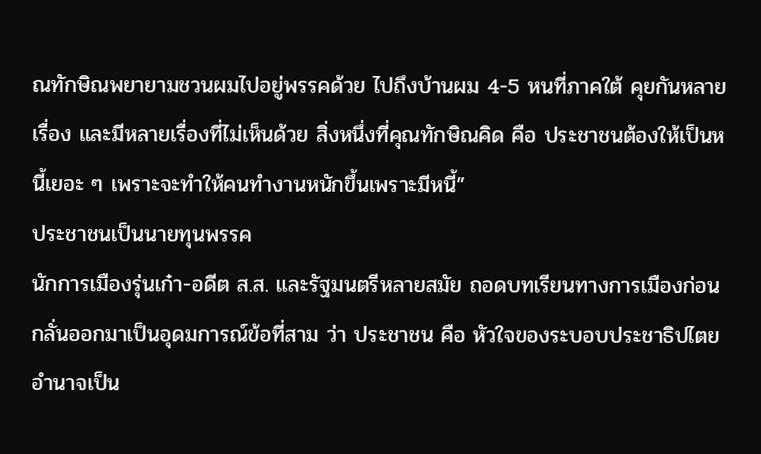ณทักษิณพยายามชวนผมไปอยู่พรรคด้วย ไปถึงบ้านผม 4-5 หนที่ภาคใต้ คุยกันหลายเรื่อง และมีหลายเรื่องที่ไม่เห็นด้วย สิ่งหนึ่งที่คุณทักษิณคิด คือ ประชาชนต้องให้เป็นหนี้เยอะ ๆ เพราะจะทำให้คนทำงานหนักขึ้นเพราะมีหนี้”
ประชาชนเป็นนายทุนพรรค
นักการเมืองรุ่นเก๋า-อดีต ส.ส. และรัฐมนตรีหลายสมัย ถอดบทเรียนทางการเมืองก่อนกลั่นออกมาเป็นอุดมการณ์ข้อที่สาม ว่า ประชาชน คือ หัวใจของระบอบประชาธิปไตย อำนาจเป็น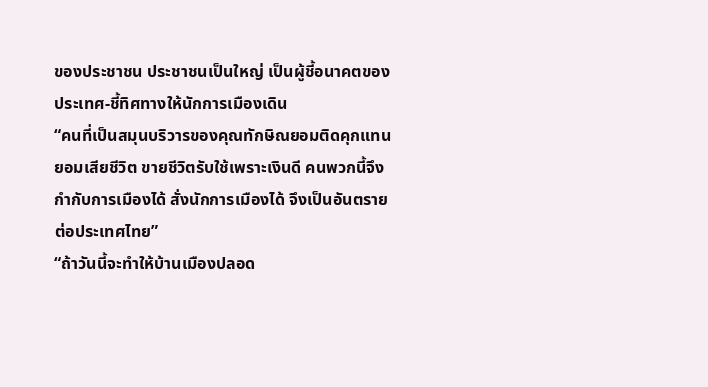ของประชาชน ประชาชนเป็นใหญ่ เป็นผู้ชี้อนาคตของประเทศ-ชี้ทิศทางให้นักการเมืองเดิน
“คนที่เป็นสมุนบริวารของคุณทักษิณยอมติดคุกแทน ยอมเสียชีวิต ขายชีวิตรับใช้เพราะเงินดี คนพวกนี้จึงกำกับการเมืองได้ สั่งนักการเมืองได้ จึงเป็นอันตรายต่อประเทศไทย”
“ถ้าวันนี้จะทำให้บ้านเมืองปลอด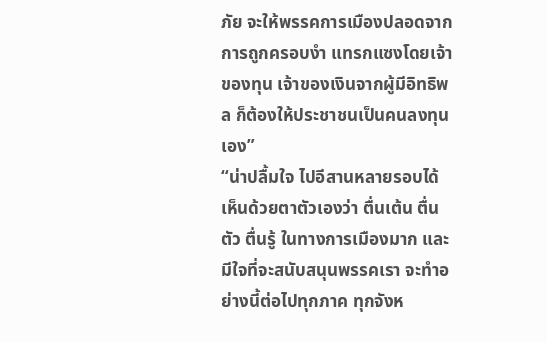ภัย จะให้พรรคการเมืองปลอดจากการถูกครอบงำ แทรกแซงโดยเจ้าของทุน เจ้าของเงินจากผู้มีอิทธิพล ก็ต้องให้ประชาชนเป็นคนลงทุนเอง”
“น่าปลื้มใจ ไปอีสานหลายรอบได้เห็นด้วยตาตัวเองว่า ตื่นเต้น ตื่นตัว ตื่นรู้ ในทางการเมืองมาก และมีใจที่จะสนับสนุนพรรคเรา จะทำอย่างนี้ต่อไปทุกภาค ทุกจังห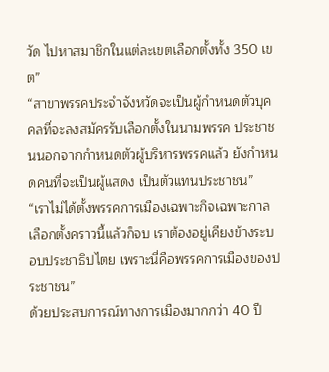วัด ไปหาสมาชิกในแต่ละเขตเลือกตั้งทั้ง 350 เขต”
“สาขาพรรคประจำจังหวัดจะเป็นผู้กำหนดตัวบุคคลที่จะลงสมัครรับเลือกตั้งในนามพรรค ประชาชนนอกจากกำหนดตัวผู้บริหารพรรคแล้ว ยังกำหนดคนที่จะเป็นผู้แสดง เป็นตัวแทนประชาชน”
“เราไม่ได้ตั้งพรรคการเมืองเฉพาะกิจเฉพาะกาล เลือกตั้งคราวนี้แล้วก็จบ เราต้องอยู่เคียงข้างระบอบประชาธิปไตย เพราะนี่คือพรรคการเมืองของประชาชน”
ด้วยประสบการณ์ทางการเมืองมากกว่า 40 ปี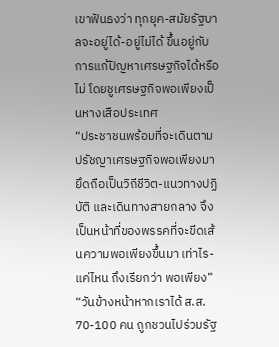เขาฟันธงว่า ทุกยุค-สมัยรัฐบาลจะอยู่ได้-อยู่ไม่ได้ ขึ้นอยู่กับการแก้ปัญหาเศรษฐกิจได้หรือไม่ โดยชูเศรษฐกิจพอเพียงเป็นหางเสือประเทศ
“ประชาชนพร้อมที่จะเดินตามปรัชญาเศรษฐกิจพอเพียงมายึดถือเป็นวิถีชีวิต-แนวทางปฏิบัติ และเดินทางสายกลาง จึงเป็นหน้าที่ของพรรคที่จะขีดเส้นความพอเพียงขึ้นมา เท่าไร-แค่ไหน ถึงเรียกว่า พอเพียง”
“วันข้างหน้าหากเราได้ ส.ส. 70-100 คน ถูกชวนไปร่วมรัฐ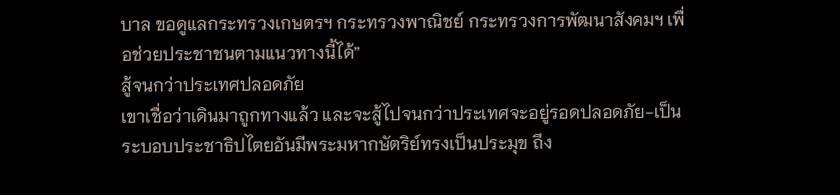บาล ขอดูแลกระทรวงเกษตรฯ กระทรวงพาณิชย์ กระทรวงการพัฒนาสังคมฯ เพื่อช่วยประชาชนตามแนวทางนี้ได้”
สู้จนกว่าประเทศปลอดภัย
เขาเชื่อว่าเดินมาถูกทางแล้ว และจะสู้ไปจนกว่าประเทศจะอยู่รอดปลอดภัย-เป็นระบอบประชาธิปไตยอันมีพระมหากษัตริย์ทรงเป็นประมุข ถึง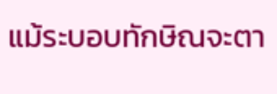แม้ระบอบทักษิณจะตา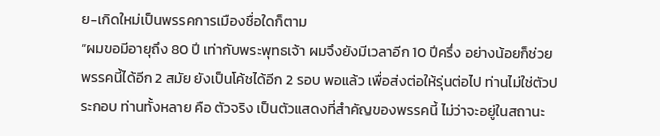ย-เกิดใหม่เป็นพรรคการเมืองชื่อใดก็ตาม
“ผมขอมีอายุถึง 80 ปี เท่ากับพระพุทธเจ้า ผมจึงยังมีเวลาอีก 10 ปีครึ่ง อย่างน้อยก็ช่วยพรรคนี้ได้อีก 2 สมัย ยังเป็นโค้ชได้อีก 2 รอบ พอแล้ว เพื่อส่งต่อให้รุ่นต่อไป ท่านไม่ใช่ตัวประกอบ ท่านทั้งหลาย คือ ตัวจริง เป็นตัวแสดงที่สำคัญของพรรคนี้ ไม่ว่าจะอยู่ในสถานะ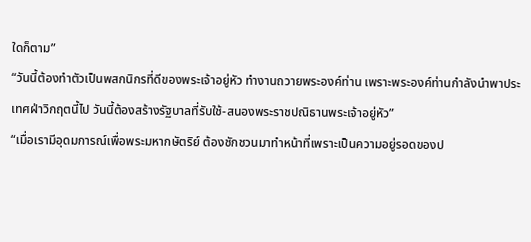ใดก็ตาม”
“วันนี้ต้องทำตัวเป็นพสกนิกรที่ดีของพระเจ้าอยู่หัว ทำงานถวายพระองค์ท่าน เพราะพระองค์ท่านกำลังนำพาประเทศฝ่าวิกฤตนี้ไป วันนี้ต้องสร้างรัฐบาลที่รับใช้-สนองพระราชปณิธานพระเจ้าอยู่หัว”
“เมื่อเรามีอุดมการณ์เพื่อพระมหากษัตริย์ ต้องชักชวนมาทำหน้าที่เพราะเป็นความอยู่รอดของป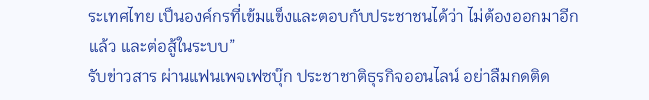ระเทศไทย เป็นองค์กรที่เข้มแข็งและตอบกับประชาชนได้ว่า ไม่ต้องออกมาอีกแล้ว และต่อสู้ในระบบ”
รับข่าวสาร ผ่านแฟนเพจเฟซบุ๊ก ประชาชาติธุรกิจออนไลน์ อย่าลืมกดติด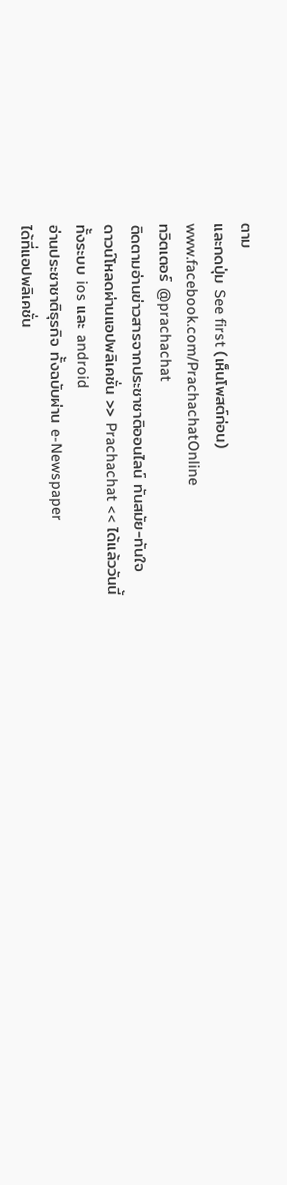ตาม
และกดปุ่ม See first (เห็นโพสต์ก่อน)
www.facebook.com/PrachachatOnline
ทวิตเตอร์ @prachachat
ติดตามอ่านข่าวสารจากประชาชาติออนไลน์ ทันสมัย-ทันใจ
ดาวน์โหลดผ่านแอปพลิเคชั่น >> Prachachat << ได้แล้ววันนี้
ทั้งระบบ ios และ android
อ่านประชาชาติธุรกิจ ทั้งฉบับผ่าน e-Newspaper
ได้ที่แอปพลิเคชั่น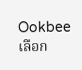Ookbee เลือก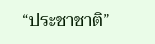“ประชาชาติ”